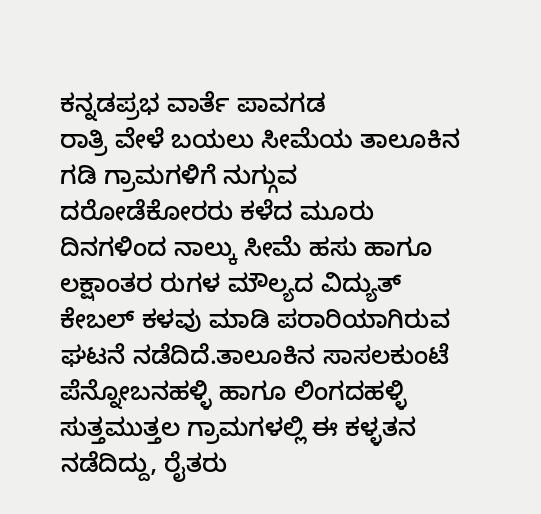ಕನ್ನಡಪ್ರಭ ವಾರ್ತೆ ಪಾವಗಡ
ರಾತ್ರಿ ವೇಳೆ ಬಯಲು ಸೀಮೆಯ ತಾಲೂಕಿನ ಗಡಿ ಗ್ರಾಮಗಳಿಗೆ ನುಗ್ಗುವ ದರೋಡೆಕೋರರು ಕಳೆದ ಮೂರು ದಿನಗಳಿಂದ ನಾಲ್ಕು ಸೀಮೆ ಹಸು ಹಾಗೂ ಲಕ್ಷಾಂತರ ರುಗಳ ಮೌಲ್ಯದ ವಿದ್ಯುತ್ ಕೇಬಲ್ ಕಳವು ಮಾಡಿ ಪರಾರಿಯಾಗಿರುವ ಘಟನೆ ನಡೆದಿದೆ.ತಾಲೂಕಿನ ಸಾಸಲಕುಂಟೆ ಪೆನ್ನೋಬನಹಳ್ಳಿ ಹಾಗೂ ಲಿಂಗದಹಳ್ಳಿ ಸುತ್ತಮುತ್ತಲ ಗ್ರಾಮಗಳಲ್ಲಿ ಈ ಕಳ್ಳತನ ನಡೆದಿದ್ದು, ರೈತರು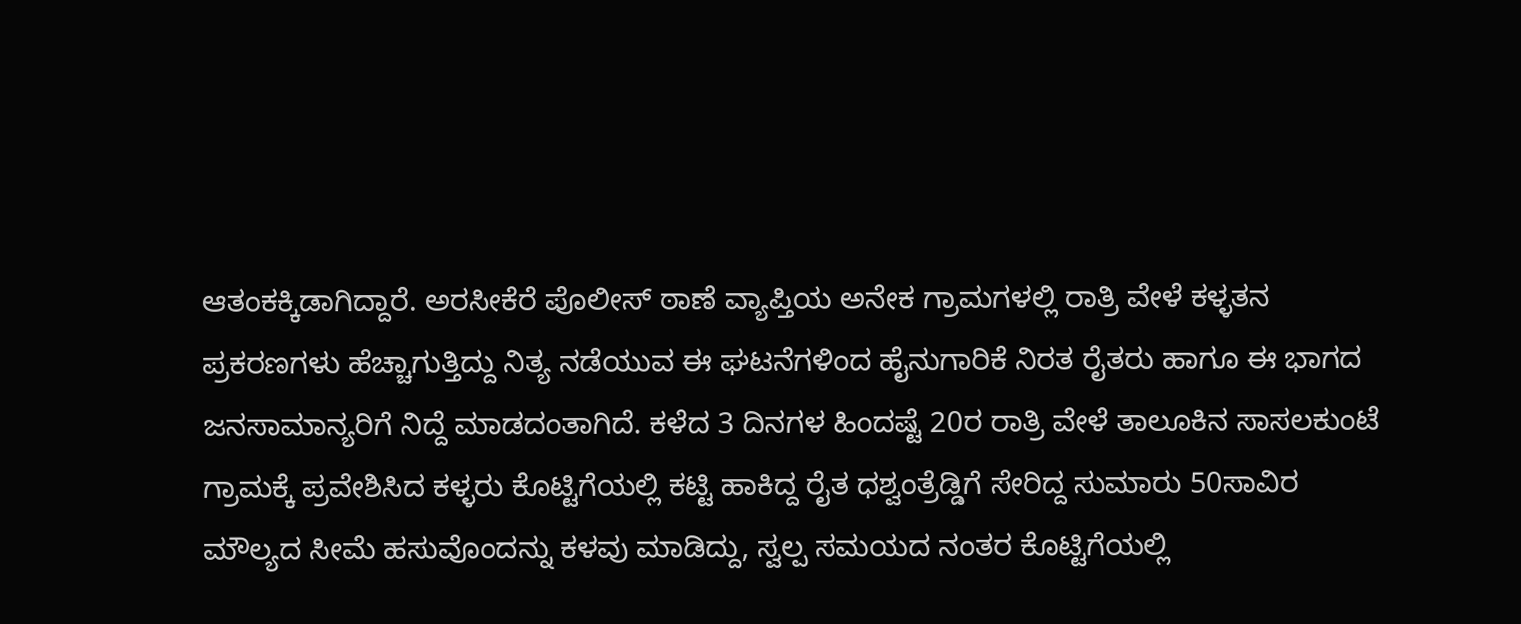ಆತಂಕಕ್ಕಿಡಾಗಿದ್ದಾರೆ. ಅರಸೀಕೆರೆ ಪೊಲೀಸ್ ಠಾಣೆ ವ್ಯಾಪ್ತಿಯ ಅನೇಕ ಗ್ರಾಮಗಳಲ್ಲಿ ರಾತ್ರಿ ವೇಳೆ ಕಳ್ಳತನ ಪ್ರಕರಣಗಳು ಹೆಚ್ಚಾಗುತ್ತಿದ್ದು ನಿತ್ಯ ನಡೆಯುವ ಈ ಘಟನೆಗಳಿಂದ ಹೈನುಗಾರಿಕೆ ನಿರತ ರೈತರು ಹಾಗೂ ಈ ಭಾಗದ ಜನಸಾಮಾನ್ಯರಿಗೆ ನಿದ್ದೆ ಮಾಡದಂತಾಗಿದೆ. ಕಳೆದ 3 ದಿನಗಳ ಹಿಂದಷ್ಟೆ 20ರ ರಾತ್ರಿ ವೇಳೆ ತಾಲೂಕಿನ ಸಾಸಲಕುಂಟೆ ಗ್ರಾಮಕ್ಕೆ ಪ್ರವೇಶಿಸಿದ ಕಳ್ಳರು ಕೊಟ್ಟಿಗೆಯಲ್ಲಿ ಕಟ್ಟಿ ಹಾಕಿದ್ದ ರೈತ ಧಶ್ವಂತ್ರೆಡ್ಡಿಗೆ ಸೇರಿದ್ದ ಸುಮಾರು 50ಸಾವಿರ ಮೌಲ್ಯದ ಸೀಮೆ ಹಸುವೊಂದನ್ನು ಕಳವು ಮಾಡಿದ್ದು, ಸ್ವಲ್ಪ ಸಮಯದ ನಂತರ ಕೊಟ್ಟಿಗೆಯಲ್ಲಿ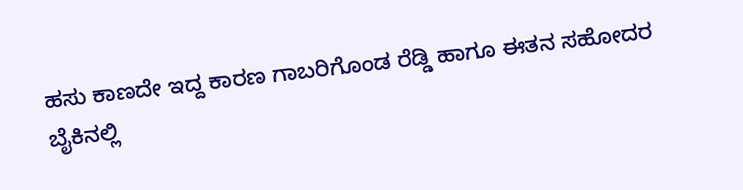ಹಸು ಕಾಣದೇ ಇದ್ದ ಕಾರಣ ಗಾಬರಿಗೊಂಡ ರೆಡ್ಡಿ ಹಾಗೂ ಈತನ ಸಹೋದರ ಬೈಕಿನಲ್ಲಿ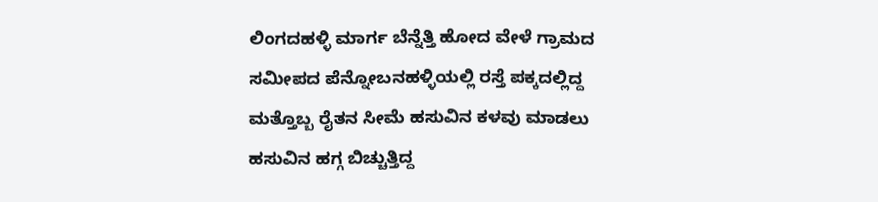ಲಿಂಗದಹಳ್ಳಿ ಮಾರ್ಗ ಬೆನ್ನೆತ್ತಿ ಹೋದ ವೇಳೆ ಗ್ರಾಮದ ಸಮೀಪದ ಪೆನ್ನೋಬನಹಳ್ಳಿಯಲ್ಲಿ ರಸ್ತೆ ಪಕ್ಕದಲ್ಲಿದ್ದ ಮತ್ತೊಬ್ಬ ರೈತನ ಸೀಮೆ ಹಸುವಿನ ಕಳವು ಮಾಡಲು ಹಸುವಿನ ಹಗ್ಗ ಬಿಚ್ಚುತ್ತಿದ್ದ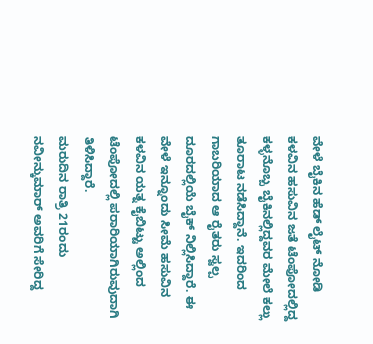ವೇಳೆ ಬೈಕಿನ ಹೆಡ್ ಲೈಟ್ ನೋಡಿ ಕಳವಿನ ಹಸುವಿನ ಜತೆ ಟೆಂಪೋದಲ್ಲಿದ್ದ ಕಳ್ಳನೊಬ್ಬ ಬೈಕಿನಲ್ಲಿದ್ದವರ ಮೇಲೆ ಕಲ್ಲು ತೂರಾಟ ನಡೆಸಿದ್ದಾನೆ. ಇದರಿಂದ ಗಾಬರಿಯಾದ ಆ ರೈತರು ಸ್ವಲ್ಪ ದೂರದಲ್ಲಿಯೆ ಬೈಕ್ ನಿಲ್ಲಿಸಿದ್ದಾರೆ. ಈ ವೇಳೆ ಇನ್ನೂಂದು ಸೀಮೆ ಹಸುವಿನ ಕಳವಿನ ಯತ್ನ ಕೈಬಿಟ್ಟು ಅಲ್ಲಿಂದ ಟೆಂಪೋದಲ್ಲಿ ಪರಾರಿಯಾಗಿರುವುದಾಗಿ ತಿಳಿಸಿದ್ದಾರೆ.
ಮರುದಿನ ರಾತ್ರಿ 21ರಂದು ನವೀನ್ಕುಮಾರ್ ಅವರಿಗೆ ಸೇರಿದ್ದ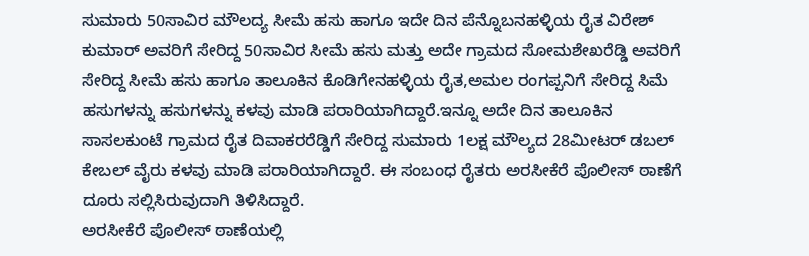ಸುಮಾರು 50ಸಾವಿರ ಮೌಲದ್ಯ ಸೀಮೆ ಹಸು ಹಾಗೂ ಇದೇ ದಿನ ಪೆನ್ನೊಬನಹಳ್ಳಿಯ ರೈತ ವಿರೇಶ್ ಕುಮಾರ್ ಅವರಿಗೆ ಸೇರಿದ್ದ 50ಸಾವಿರ ಸೀಮೆ ಹಸು ಮತ್ತು ಅದೇ ಗ್ರಾಮದ ಸೋಮಶೇಖರೆಡ್ಡಿ ಅವರಿಗೆ ಸೇರಿದ್ದ ಸೀಮೆ ಹಸು ಹಾಗೂ ತಾಲೂಕಿನ ಕೊಡಿಗೇನಹಳ್ಳಿಯ ರೈತ,ಅಮಲ ರಂಗಪ್ಪನಿಗೆ ಸೇರಿದ್ದ ಸಿಮೆ ಹಸುಗಳನ್ನು ಹಸುಗಳನ್ನು ಕಳವು ಮಾಡಿ ಪರಾರಿಯಾಗಿದ್ದಾರೆ.ಇನ್ನೂ ಅದೇ ದಿನ ತಾಲೂಕಿನ ಸಾಸಲಕುಂಟೆ ಗ್ರಾಮದ ರೈತ ದಿವಾಕರರೆಡ್ಡಿಗೆ ಸೇರಿದ್ದ ಸುಮಾರು 1ಲಕ್ಷ ಮೌಲ್ಯದ 28ಮೀಟರ್ ಡಬಲ್ ಕೇಬಲ್ ವೈರು ಕಳವು ಮಾಡಿ ಪರಾರಿಯಾಗಿದ್ದಾರೆ. ಈ ಸಂಬಂಧ ರೈತರು ಅರಸೀಕೆರೆ ಪೊಲೀಸ್ ಠಾಣೆಗೆ ದೂರು ಸಲ್ಲಿಸಿರುವುದಾಗಿ ತಿಳಿಸಿದ್ದಾರೆ.
ಅರಸೀಕೆರೆ ಪೊಲೀಸ್ ಠಾಣೆಯಲ್ಲಿ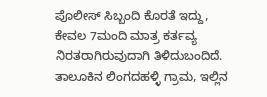ಪೊಲೀಸ್ ಸಿಬ್ಬಂದಿ ಕೊರತೆ ಇದ್ದು, ಕೇವಲ 7ಮಂದಿ ಮಾತ್ರ ಕರ್ತವ್ಯ ನಿರತರಾಗಿರುವುದಾಗಿ ತಿಳಿದುಬಂದಿದೆ. ತಾಲೂಕಿನ ಲಿಂಗದಹಳ್ಳಿ ಗ್ರಾಮ, ಇಲ್ಲಿನ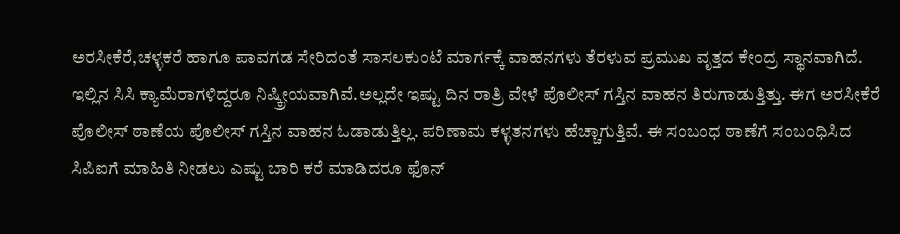ಅರಸೀಕೆರೆ,ಚಳ್ಳಕರೆ ಹಾಗೂ ಪಾವಗಡ ಸೇರಿದಂತೆ ಸಾಸಲಕುಂಟೆ ಮಾರ್ಗಕ್ಕೆ ವಾಹನಗಳು ತೆರಳುವ ಪ್ರಮುಖ ವೃತ್ತದ ಕೇಂದ್ರ ಸ್ಥಾನವಾಗಿದೆ.
ಇಲ್ಲಿನ ಸಿಸಿ ಕ್ಯಾಮೆರಾಗಳಿದ್ದರೂ ನಿಷ್ಕ್ರೀಯವಾಗಿವೆ.ಅಲ್ಲದೇ ಇಷ್ಟು ದಿನ ರಾತ್ರಿ ವೇಳೆ ಪೊಲೀಸ್ ಗಸ್ತಿನ ವಾಹನ ತಿರುಗಾಡುತ್ತಿತ್ತು. ಈಗ ಅರಸೀಕೆರೆ ಪೊಲೀಸ್ ಠಾಣೆಯ ಪೊಲೀಸ್ ಗಸ್ತಿನ ವಾಹನ ಓಡಾಡುತ್ತಿಲ್ಲ. ಪರಿಣಾಮ ಕಳ್ಳತನಗಳು ಹೆಚ್ಚಾಗುತ್ತಿವೆ. ಈ ಸಂಬಂಧ ಠಾಣೆಗೆ ಸಂಬಂಧಿಸಿದ ಸಿಪಿಐಗೆ ಮಾಹಿತಿ ನೀಡಲು ಎಷ್ಟು ಬಾರಿ ಕರೆ ಮಾಡಿದರೂ ಫೊನ್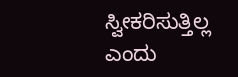ಸ್ವೀಕರಿಸುತ್ತಿಲ್ಲ ಎಂದು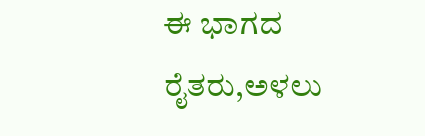ಈ ಭಾಗದ ರೈತರು,ಅಳಲು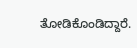ತೋಡಿಕೊಂಡಿದ್ದಾರೆ.